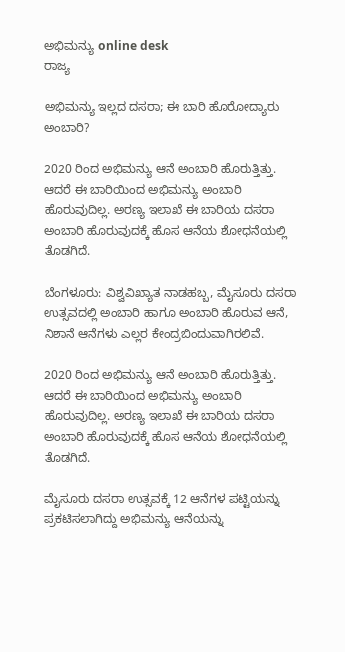ಅಭಿಮನ್ಯು online desk
ರಾಜ್ಯ

ಅಭಿಮನ್ಯು ಇಲ್ಲದ ದಸರಾ; ಈ ಬಾರಿ ಹೊರೋದ್ಯಾರು ಅಂಬಾರಿ?

2020 ರಿಂದ ಅಭಿಮನ್ಯು ಆನೆ ಅಂಬಾರಿ ಹೊರುತ್ತಿತ್ತು. ಆದರೆ ಈ ಬಾರಿಯಿಂದ ಅಭಿಮನ್ಯು ಅಂಬಾರಿ ಹೊರುವುದಿಲ್ಲ. ಅರಣ್ಯ ಇಲಾಖೆ ಈ ಬಾರಿಯ ದಸರಾ ಅಂಬಾರಿ ಹೊರುವುದಕ್ಕೆ ಹೊಸ ಆನೆಯ ಶೋಧನೆಯಲ್ಲಿ ತೊಡಗಿದೆ.

ಬೆಂಗಳೂರು: ವಿಶ್ವವಿಖ್ಯಾತ ನಾಡಹಬ್ಬ, ಮೈಸೂರು ದಸರಾ ಉತ್ಸವದಲ್ಲಿ ಅಂಬಾರಿ ಹಾಗೂ ಅಂಬಾರಿ ಹೊರುವ ಆನೆ, ನಿಶಾನೆ ಆನೆಗಳು ಎಲ್ಲರ ಕೇಂದ್ರಬಿಂದುವಾಗಿರಲಿವೆ.

2020 ರಿಂದ ಅಭಿಮನ್ಯು ಆನೆ ಅಂಬಾರಿ ಹೊರುತ್ತಿತ್ತು. ಆದರೆ ಈ ಬಾರಿಯಿಂದ ಅಭಿಮನ್ಯು ಅಂಬಾರಿ ಹೊರುವುದಿಲ್ಲ. ಅರಣ್ಯ ಇಲಾಖೆ ಈ ಬಾರಿಯ ದಸರಾ ಅಂಬಾರಿ ಹೊರುವುದಕ್ಕೆ ಹೊಸ ಆನೆಯ ಶೋಧನೆಯಲ್ಲಿ ತೊಡಗಿದೆ.

ಮೈಸೂರು ದಸರಾ ಉತ್ಸವಕ್ಕೆ 12 ಆನೆಗಳ ಪಟ್ಟಿಯನ್ನು ಪ್ರಕಟಿಸಲಾಗಿದ್ದು ಅಭಿಮನ್ಯು ಆನೆಯನ್ನು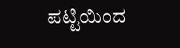ಪಟ್ಟಿಯಿಂದ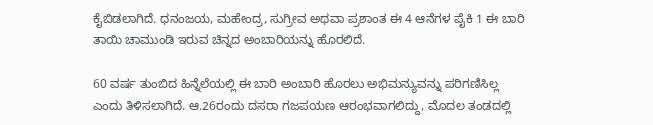ಕೈಬಿಡಲಾಗಿದೆ. ಧನಂಜಯ, ಮಹೇಂದ್ರ, ಸುಗ್ರೀವ ಅಥವಾ ಪ್ರಶಾಂತ ಈ 4 ಆನೆಗಳ ಪೈಕಿ 1 ಈ ಬಾರಿ ತಾಯಿ ಚಾಮುಂಡಿ ಇರುವ ಚಿನ್ನದ ಅಂಬಾರಿಯನ್ನು ಹೊರಲಿದೆ.

60 ವರ್ಷ ತುಂಬಿದ ಹಿನ್ನೆಲೆಯಲ್ಲಿ ಈ ಬಾರಿ ಅಂಬಾರಿ ಹೊರಲು ಅಭಿಮನ್ಯುವನ್ನು ಪರಿಗಣಿಸಿಲ್ಲ ಎಂದು ತಿಳಿಸಲಾಗಿದೆ. ಆ.26ರಂದು ದಸರಾ ಗಜಪಯಣ ಆರಂಭವಾಗಲಿದ್ದು, ಮೊದಲ ತಂಡದಲ್ಲಿ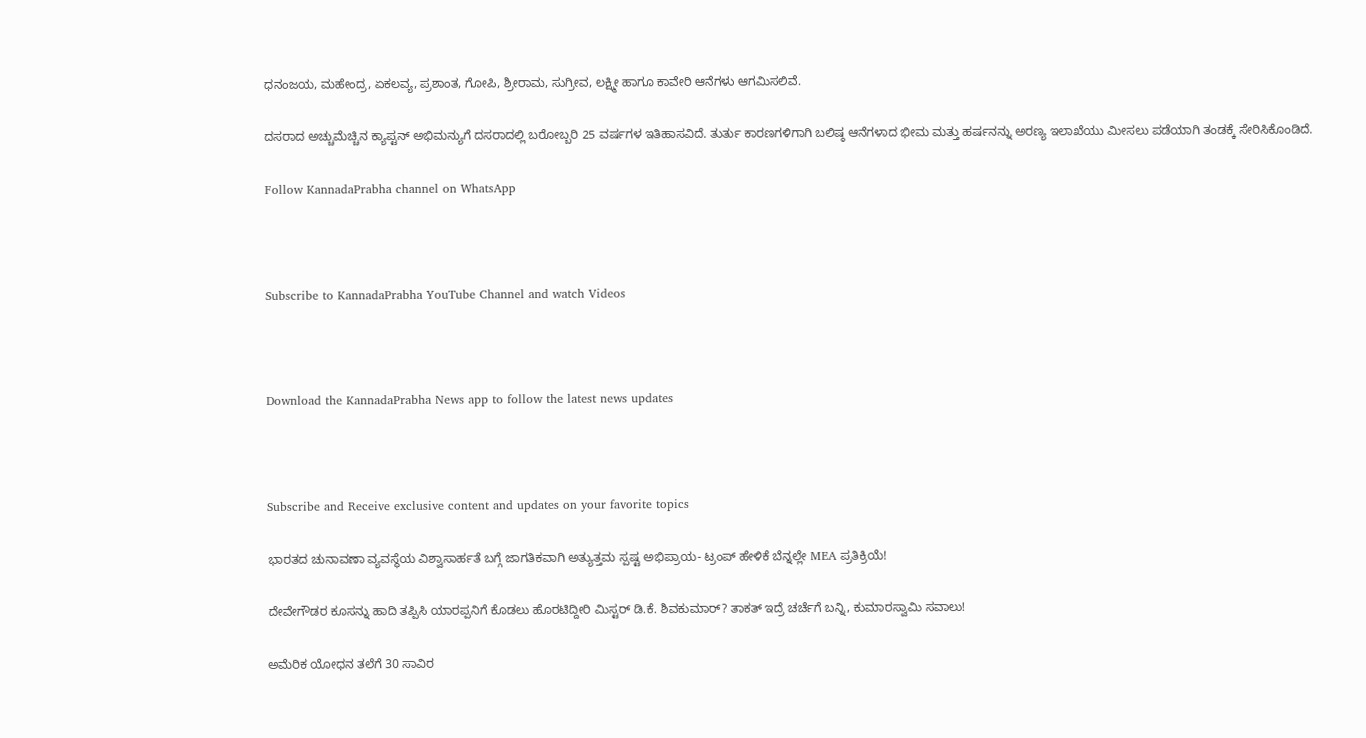ಧನಂಜಯ, ಮಹೇಂದ್ರ, ಏಕಲವ್ಯ, ಪ್ರಶಾಂತ, ಗೋಪಿ, ಶ್ರೀರಾಮ, ಸುಗ್ರೀವ, ಲಕ್ಷ್ಮೀ ಹಾಗೂ ಕಾವೇರಿ ಆನೆಗಳು ಆಗಮಿಸಲಿವೆ.

ದಸರಾದ ಅಚ್ಚುಮೆಚ್ಚಿನ ಕ್ಯಾಪ್ಟನ್ ಅಭಿಮನ್ಯುಗೆ ದಸರಾದಲ್ಲಿ ಬರೋಬ್ಬರಿ 25 ವರ್ಷಗಳ ಇತಿಹಾಸವಿದೆ. ತುರ್ತು ಕಾರಣಗಳಿಗಾಗಿ ಬಲಿಷ್ಠ ಆನೆಗಳಾದ ಭೀಮ ಮತ್ತು ಹರ್ಷನನ್ನು ಅರಣ್ಯ ಇಲಾಖೆಯು ಮೀಸಲು ಪಡೆಯಾಗಿ ತಂಡಕ್ಕೆ ಸೇರಿಸಿಕೊಂಡಿದೆ.

Follow KannadaPrabha channel on WhatsApp



Subscribe to KannadaPrabha YouTube Channel and watch Videos



Download the KannadaPrabha News app to follow the latest news updates



Subscribe and Receive exclusive content and updates on your favorite topics

ಭಾರತದ ಚುನಾವಣಾ ವ್ಯವಸ್ಥೆಯ ವಿಶ್ವಾಸಾರ್ಹತೆ ಬಗ್ಗೆ ಜಾಗತಿಕವಾಗಿ ಅತ್ಯುತ್ತಮ ಸ್ಪಷ್ಟ ಅಭಿಪ್ರಾಯ- ಟ್ರಂಪ್ ಹೇಳಿಕೆ ಬೆನ್ನಲ್ಲೇ MEA ಪ್ರತಿಕ್ರಿಯೆ!

ದೇವೇಗೌಡರ ಕೂಸನ್ನು ಹಾದಿ ತಪ್ಪಿಸಿ ಯಾರಪ್ಪನಿಗೆ ಕೊಡಲು ಹೊರಟಿದ್ದೀರಿ ಮಿಸ್ಟರ್ ಡಿ.ಕೆ. ಶಿವಕುಮಾರ್? ತಾಕತ್ ಇದ್ರೆ ಚರ್ಚೆಗೆ ಬನ್ನಿ, ಕುಮಾರಸ್ವಾಮಿ ಸವಾಲು!

ಅಮೆರಿಕ ಯೋಧನ ತಲೆಗೆ 30 ಸಾವಿರ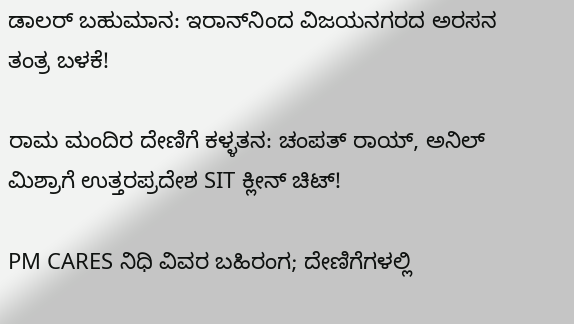ಡಾಲರ್ ಬಹುಮಾನ: ಇರಾನ್‌ನಿಂದ ವಿಜಯನಗರದ ಅರಸನ ತಂತ್ರ ಬಳಕೆ!

ರಾಮ ಮಂದಿರ ದೇಣಿಗೆ ಕಳ್ಳತನ: ಚಂಪತ್ ರಾಯ್, ಅನಿಲ್ ಮಿಶ್ರಾಗೆ ಉತ್ತರಪ್ರದೇಶ SIT ಕ್ಲೀನ್ ಚಿಟ್!

PM CARES ನಿಧಿ ವಿವರ ಬಹಿರಂಗ; ದೇಣಿಗೆಗಳಲ್ಲಿ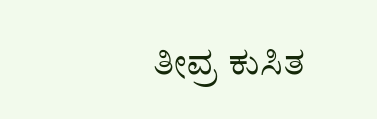ತೀವ್ರ ಕುಸಿತ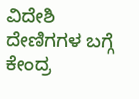ವಿದೇಶಿ ದೇಣಿಗಗಳ ಬಗ್ಗೆ ಕೇಂದ್ರ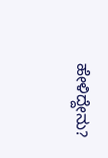ಹೇಳಿದ್ದೇನು?